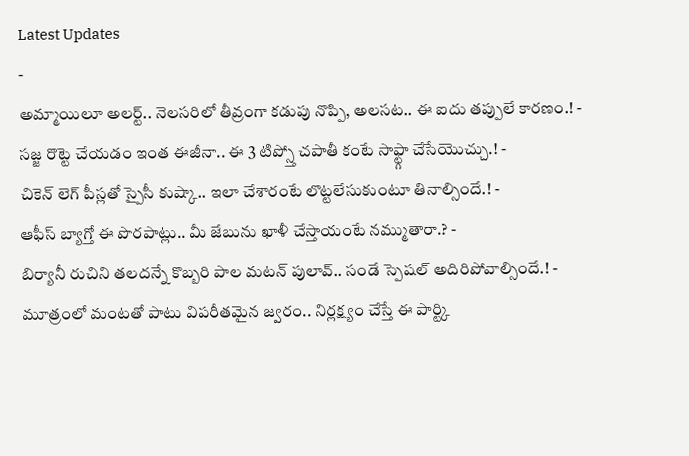Latest Updates
-
అమ్మాయిలూ అలర్ట్.. నెలసరిలో తీవ్రంగా కడుపు నొప్పి, అలసట.. ఈ ఐదు తప్పులే కారణం.! -
సజ్జ రొట్టె చేయడం ఇంత ఈజీనా.. ఈ 3 టిప్స్తో చపాతీ కంటే సాఫ్ట్గా చేసేయొచ్చు.! -
చికెన్ లెగ్ పీస్లతో స్పైసీ కుష్కా.. ఇలా చేశారంటే లొట్టలేసుకుంటూ తినాల్సిందే.! -
ఆఫీస్ బ్యాగ్తో ఈ పొరపాట్లు.. మీ జేబును ఖాళీ చేస్తాయంటే నమ్ముతారా.? -
బిర్యానీ రుచిని తలదన్నే కొబ్బరి పాల మటన్ పులావ్.. సండే స్పెషల్ అదిరిపోవాల్సిందే.! -
మూత్రంలో మంటతో పాటు విపరీతమైన జ్వరం.. నిర్లక్ష్యం చేస్తే ఈ పార్ట్కి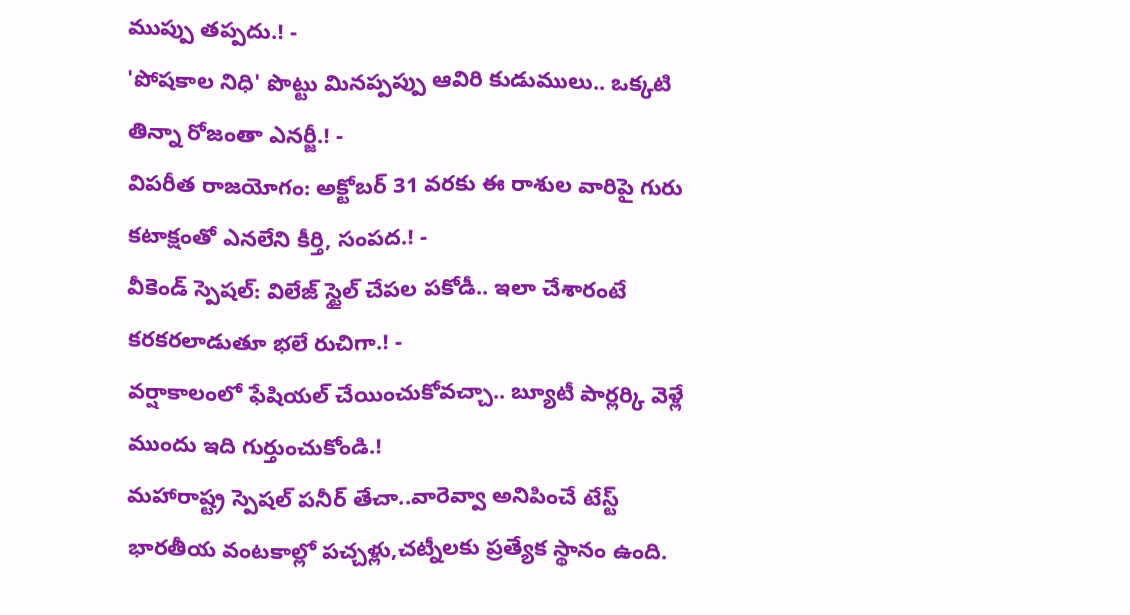ముప్పు తప్పదు.! -
'పోషకాల నిధి' పొట్టు మినప్పప్పు ఆవిరి కుడుములు.. ఒక్కటి తిన్నా రోజంతా ఎనర్జీ.! -
విపరీత రాజయోగం: అక్టోబర్ 31 వరకు ఈ రాశుల వారిపై గురు కటాక్షంతో ఎనలేని కీర్తి, సంపద.! -
వీకెండ్ స్పెషల్: విలేజ్ స్టైల్ చేపల పకోడీ.. ఇలా చేశారంటే కరకరలాడుతూ భలే రుచిగా.! -
వర్షాకాలంలో ఫేషియల్ చేయించుకోవచ్చా.. బ్యూటీ పార్లర్కి వెళ్లే ముందు ఇది గుర్తుంచుకోండి.!
మహారాష్ట్ర స్పెషల్ పనీర్ తేచా..వారెవ్వా అనిపించే టేస్ట్
భారతీయ వంటకాల్లో పచ్చళ్లు,చట్నీలకు ప్రత్యేక స్థానం ఉంది.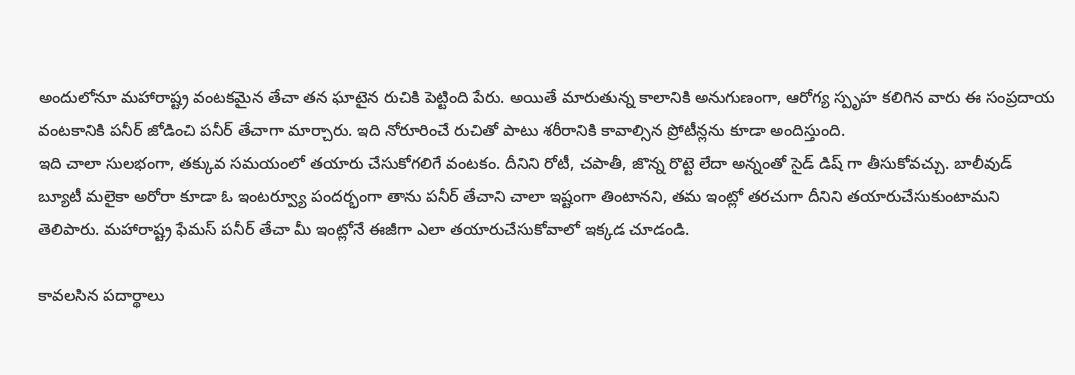అందులోనూ మహారాష్ట్ర వంటకమైన తేచా తన ఘాటైన రుచికి పెట్టింది పేరు. అయితే మారుతున్న కాలానికి అనుగుణంగా, ఆరోగ్య స్పృహ కలిగిన వారు ఈ సంప్రదాయ వంటకానికి పనీర్ జోడించి పనీర్ తేచాగా మార్చారు. ఇది నోరూరించే రుచితో పాటు శరీరానికి కావాల్సిన ప్రోటీన్లను కూడా అందిస్తుంది.
ఇది చాలా సులభంగా, తక్కువ సమయంలో తయారు చేసుకోగలిగే వంటకం. దీనిని రోటీ, చపాతీ, జొన్న రొట్టె లేదా అన్నంతో సైడ్ డిష్ గా తీసుకోవచ్చు. బాలీవుడ్ బ్యూటీ మలైకా అరోరా కూడా ఓ ఇంటర్వ్యూ పందర్భంగా తాను పనీర్ తేచాని చాలా ఇష్టంగా తింటానని, తమ ఇంట్లో తరచుగా దీనిని తయారుచేసుకుంటామని తెలిపారు. మహారాష్ట్ర ఫేమస్ పనీర్ తేచా మీ ఇంట్లోనే ఈజీగా ఎలా తయారుచేసుకోవాలో ఇక్కడ చూడండి.

కావలసిన పదార్థాలు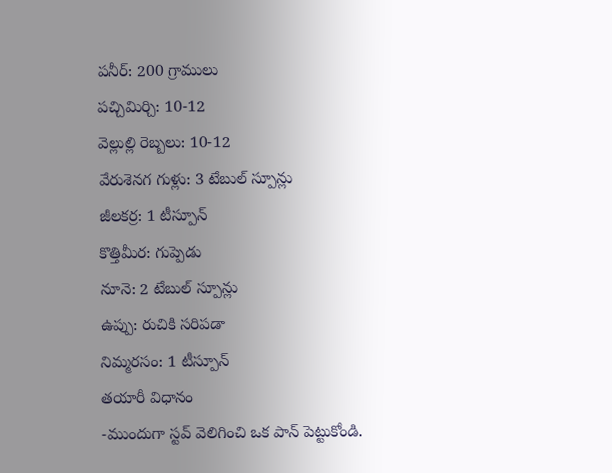పనీర్: 200 గ్రాములు
పచ్చిమిర్చి: 10-12
వెల్లుల్లి రెబ్బలు: 10-12
వేరుశెనగ గుళ్లు: 3 టేబుల్ స్పూన్లు
జీలకర్ర: 1 టీస్పూన్
కొత్తిమీర: గుప్పెడు
నూనె: 2 టేబుల్ స్పూన్లు
ఉప్పు: రుచికి సరిపడా
నిమ్మరసం: 1 టీస్పూన్
తయారీ విధానం
-ముందుగా స్టవ్ వెలిగించి ఒక పాన్ పెట్టుకోండి.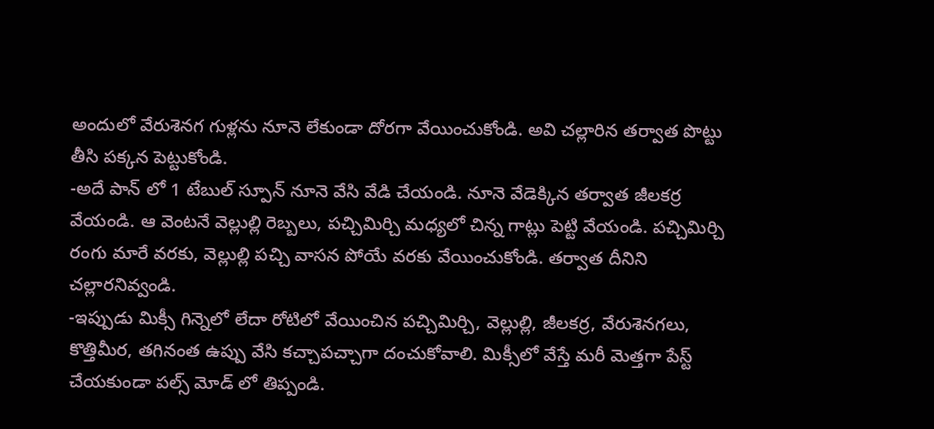అందులో వేరుశెనగ గుళ్లను నూనె లేకుండా దోరగా వేయించుకోండి. అవి చల్లారిన తర్వాత పొట్టు తీసి పక్కన పెట్టుకోండి.
-అదే పాన్ లో 1 టేబుల్ స్పూన్ నూనె వేసి వేడి చేయండి. నూనె వేడెక్కిన తర్వాత జీలకర్ర వేయండి. ఆ వెంటనే వెల్లుల్లి రెబ్బలు, పచ్చిమిర్చి మధ్యలో చిన్న గాట్లు పెట్టి వేయండి. పచ్చిమిర్చి రంగు మారే వరకు, వెల్లుల్లి పచ్చి వాసన పోయే వరకు వేయించుకోండి. తర్వాత దీనిని చల్లారనివ్వండి.
-ఇప్పుడు మిక్సీ గిన్నెలో లేదా రోటిలో వేయించిన పచ్చిమిర్చి, వెల్లుల్లి, జీలకర్ర, వేరుశెనగలు, కొత్తిమీర, తగినంత ఉప్పు వేసి కచ్చాపచ్చాగా దంచుకోవాలి. మిక్సీలో వేస్తే మరీ మెత్తగా పేస్ట్ చేయకుండా పల్స్ మోడ్ లో తిప్పండి.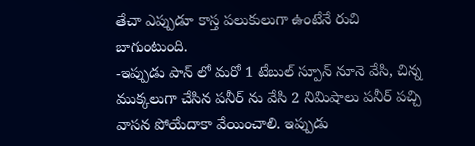తేచా ఎప్పుడూ కాస్త పలుకులుగా ఉంటేనే రుచి బాగుంటుంది.
-ఇప్పుడు పాన్ లో మరో 1 టేబుల్ స్పూన్ నూనె వేసి, చిన్న ముక్కలుగా చేసిన పనీర్ ను వేసి 2 నిమిషాలు పనీర్ పచ్చి వాసన పోయేదాకా వేయించాలి. ఇప్పుడు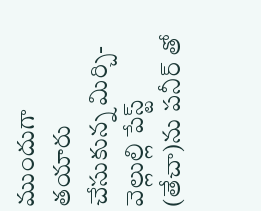ముందుగా తయారు చేసుకున్న మిర్చి-వెల్లుల్లి పేస్ట్ (తేచా)ను పనీర్ తో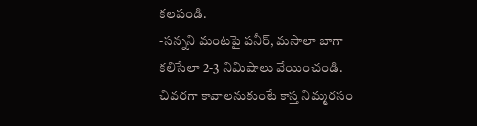కలపండి.
-సన్నని మంటపై పనీర్, మసాలా బాగా కలిసేలా 2-3 నిమిషాలు వేయించండి. చివరగా కావాలనుకుంటే కాస్త నిమ్మరసం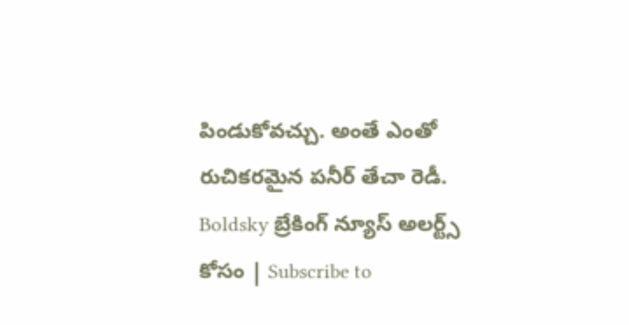పిండుకోవచ్చు. అంతే ఎంతో రుచికరమైన పనీర్ తేచా రెడీ.
Boldsky బ్రేకింగ్ న్యూస్ అలర్ట్స్ కోసం | Subscribe to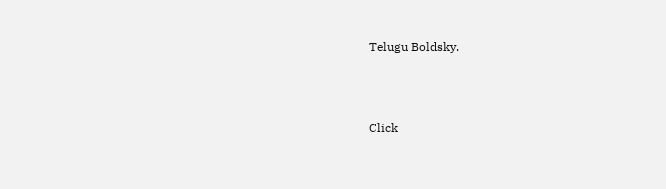Telugu Boldsky.



Click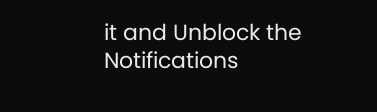it and Unblock the Notifications